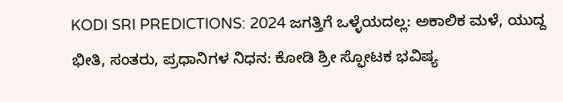KODI SRI PREDICTIONS: 2024 ಜಗತ್ತಿಗೆ ಒಳ್ಳೆಯದಲ್ಲ: ಅಕಾಲಿಕ ಮಳೆ, ಯುದ್ದ ಭೀತಿ, ಸಂತರು, ಪ್ರಧಾನಿಗಳ ನಿಧನ: ಕೋಡಿ ಶ್ರೀ ಸ್ಫೋಟಕ ಭವಿಷ್ಯ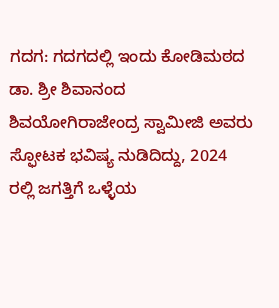ಗದಗ: ಗದಗದಲ್ಲಿ ಇಂದು ಕೋಡಿಮಠದ ಡಾ. ಶ್ರೀ ಶಿವಾನಂದ ಶಿವಯೋಗಿರಾಜೇಂದ್ರ ಸ್ವಾಮೀಜಿ ಅವರು ಸ್ಫೋಟಕ ಭವಿಷ್ಯ ನುಡಿದಿದ್ದು, 2024 ರಲ್ಲಿ ಜಗತ್ತಿಗೆ ಒಳ್ಳೆಯ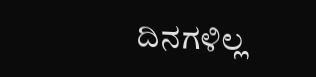ದಿನಗಳಿಲ್ಲ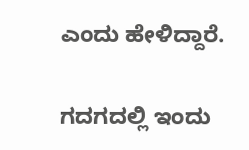ಎಂದು ಹೇಳಿದ್ದಾರೆ.

ಗದಗದಲ್ಲಿ ಇಂದು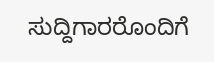ಸುದ್ದಿಗಾರರೊಂದಿಗೆ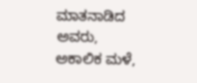ಮಾತನಾಡಿದ ಅವರು, ಅಕಾಲಿಕ ಮಳೆ,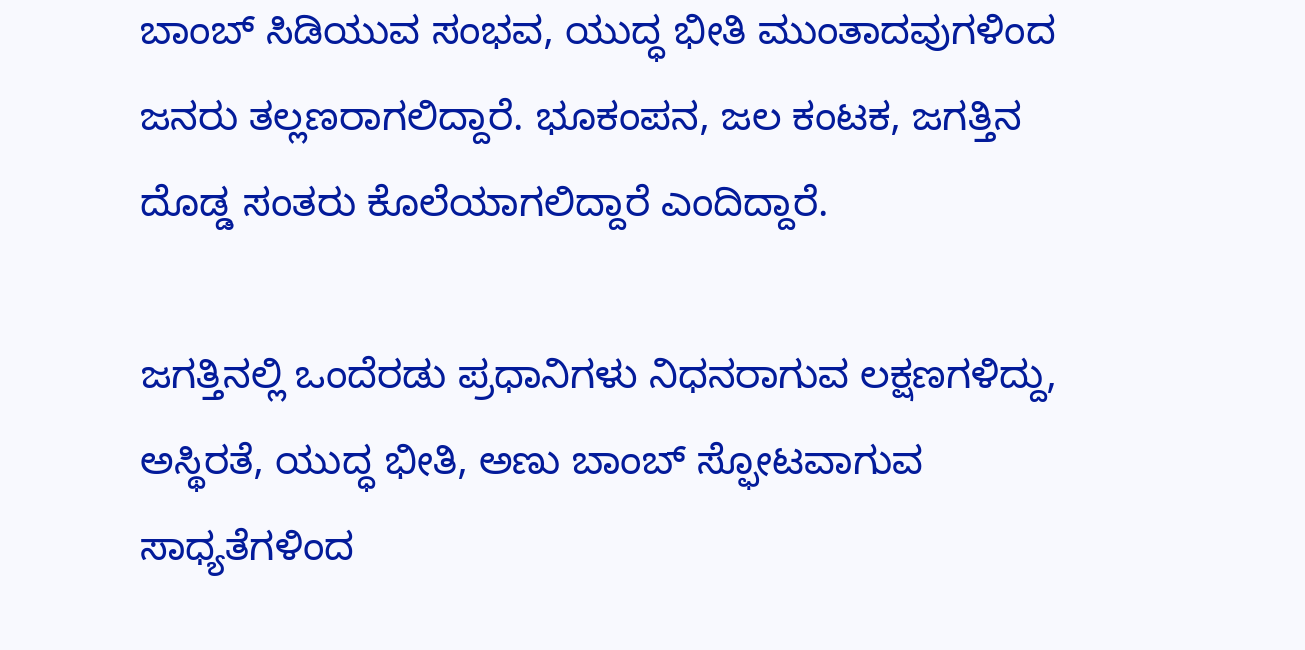ಬಾಂಬ್ ಸಿಡಿಯುವ ಸಂಭವ, ಯುದ್ಧ ಭೀತಿ ಮುಂತಾದವುಗಳಿಂದ ಜನರು ತಲ್ಲಣರಾಗಲಿದ್ದಾರೆ. ಭೂಕಂಪನ, ಜಲ ಕಂಟಕ, ಜಗತ್ತಿನ ದೊಡ್ಡ ಸಂತರು ಕೊಲೆಯಾಗಲಿದ್ದಾರೆ ಎಂದಿದ್ದಾರೆ.

ಜಗತ್ತಿನಲ್ಲಿ ಒಂದೆರಡು ಪ್ರಧಾನಿಗಳು ನಿಧನರಾಗುವ ಲಕ್ಷಣಗಳಿದ್ದು, ಅಸ್ಥಿರತೆ, ಯುದ್ಧ ಭೀತಿ, ಅಣು ಬಾಂಬ್ ಸ್ಫೋಟವಾಗುವ ಸಾಧ್ಯತೆಗಳಿಂದ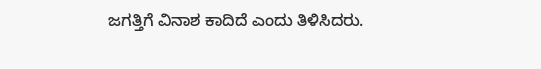ಜಗತ್ತಿಗೆ ವಿನಾಶ ಕಾದಿದೆ ಎಂದು ತಿಳಿಸಿದರು.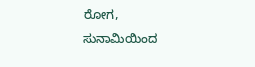ರೋಗ, ಸುನಾಮಿಯಿಂದ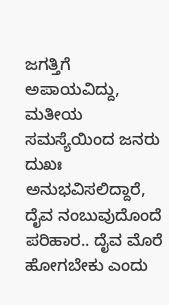ಜಗತ್ತಿಗೆ ಅಪಾಯವಿದ್ದು, ಮತೀಯ ಸಮಸ್ಯೆಯಿಂದ ಜನರು ದುಖಃ ಅನುಭವಿಸಲಿದ್ದಾರೆ, ದೈವ ನಂಬುವುದೊಂದೆ ಪರಿಹಾರ.. ದೈವ ಮೊರೆ ಹೋಗಬೇಕು ಎಂದು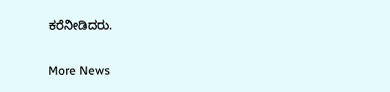ಕರೆನೀಡಿದರು.

More News